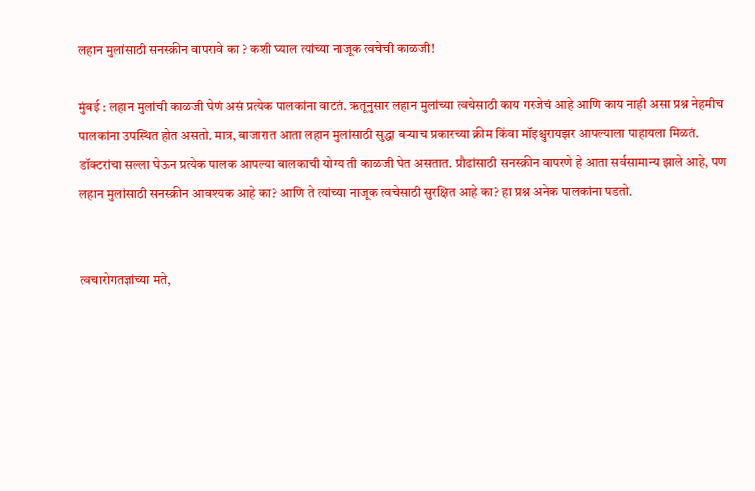लहान मुलांसाठी सनस्क्रीन वापरावे का ? कशी घ्याल त्यांच्या नाजूक त्वचेची काळजी!

मुंबई : लहान मुलांची काळजी घेणं असं प्रत्येक पालकांना वाटतं. ऋतूनुसार लहान मुलांच्या त्वचेसाठी काय गरजेचं आहे आणि काय नाही असा प्रश्न नेहमीच पालकांना उपस्थित होत असतो. मात्र, बाजारात आता लहान मुलांसाठी सुद्धा बऱ्याच प्रकारच्या क्रीम किंवा मॉइश्चुरायझर आपल्याला पाहायला मिळतं. डॉक्टरांचा सल्ला घेऊन प्रत्येक पालक आपल्या बालकाची योग्य ती काळजी घेत असतात. प्रौढांसाठी सनस्क्रीन वापरणे हे आता सर्वसामान्य झाले आहे, पण लहान मुलांसाठी सनस्क्रीन आवश्यक आहे का? आणि ते त्यांच्या नाजूक त्वचेसाठी सुरक्षित आहे का? हा प्रश्न अनेक पालकांना पडतो.


त्वचारोगतज्ञांच्या मते,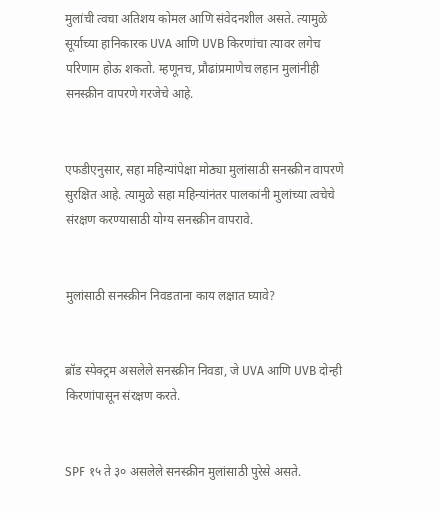मुलांची त्वचा अतिशय कोमल आणि संवेदनशील असते. त्यामुळे सूर्याच्या हानिकारक UVA आणि UVB किरणांचा त्यावर लगेच परिणाम होऊ शकतो. म्हणूनच, प्रौढांप्रमाणेच लहान मुलांनीही सनस्क्रीन वापरणे गरजेचे आहे.


एफडीएनुसार, सहा महिन्यांपेक्षा मोठ्या मुलांसाठी सनस्क्रीन वापरणे सुरक्षित आहे. त्यामुळे सहा महिन्यांनंतर पालकांनी मुलांच्या त्वचेचे संरक्षण करण्यासाठी योग्य सनस्क्रीन वापरावे.


मुलांसाठी सनस्क्रीन निवडताना काय लक्षात घ्यावे?


ब्रॉड स्पेक्ट्रम असलेले सनस्क्रीन निवडा, जे UVA आणि UVB दोन्ही किरणांपासून संरक्षण करते.


SPF १५ ते ३० असलेले सनस्क्रीन मुलांसाठी पुरेसे असते.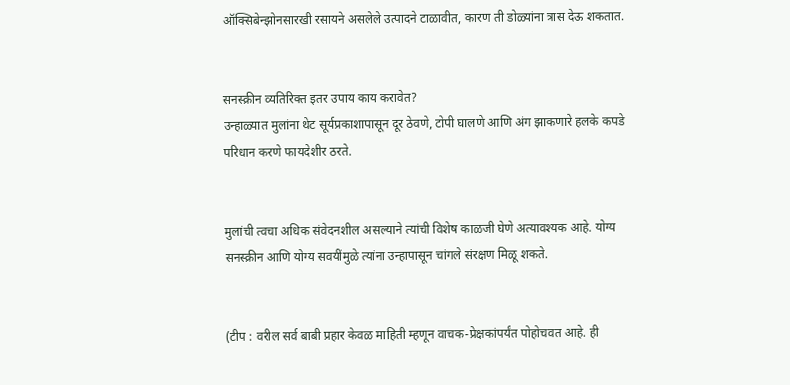ऑक्सिबेन्झोनसारखी रसायने असलेले उत्पादने टाळावीत, कारण ती डोळ्यांना त्रास देऊ शकतात.


सनस्क्रीन व्यतिरिक्त इतर उपाय काय करावेत?
उन्हाळ्यात मुलांना थेट सूर्यप्रकाशापासून दूर ठेवणे, टोपी घालणे आणि अंग झाकणारे हलके कपडे परिधान करणे फायदेशीर ठरते.


मुलांची त्वचा अधिक संवेदनशील असल्याने त्यांची विशेष काळजी घेणे अत्यावश्यक आहे. योग्य सनस्क्रीन आणि योग्य सवयींमुळे त्यांना उन्हापासून चांगले संरक्षण मिळू शकते.


(टीप : वरील सर्व बाबी प्रहार केवळ माहिती म्हणून वाचक-प्रेक्षकांपर्यंत पोहोचवत आहे. ही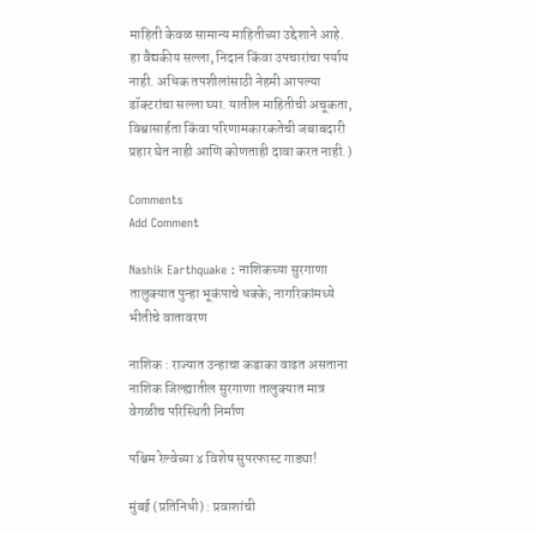माहिती केवळ सामान्य माहितीच्या उद्देशाने आहे. हा वैद्यकीय सल्ला, निदान किंवा उपचारांचा पर्याय नाही. अधिक तपशीलांसाठी नेहमी आपल्या डॉक्टरांचा सल्ला घ्या. यातील माहितीची अचूकता, विश्वासार्हता किंवा परिणामकारकतेची जबाबदारी प्रहार घेत नाही आणि कोणताही दावा करत नाही.)

Comments
Add Comment

Nashik Earthquake : नाशिकच्या सुरगाणा तालुक्यात पुन्हा भूकंपाचे धक्के; नागरिकांमध्ये भीतीचे वातावरण

नाशिक : राज्यात उन्हाचा कडाका वाढत असताना नाशिक जिल्ह्यातील सुरगाणा तालुक्यात मात्र वेगळीच परिस्थिती निर्माण

पश्चिम रेल्वेच्या ४ विशेष सुपरफास्ट गाड्या!

मुंबई (प्रतिनिधी) : प्रवाशांची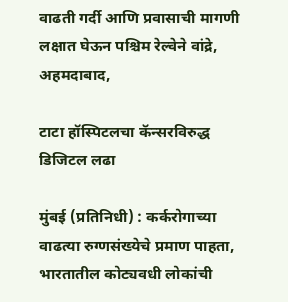वाढती गर्दी आणि प्रवासाची मागणी लक्षात घेऊन पश्चिम रेल्वेने वांद्रे, अहमदाबाद,

टाटा हॉस्पिटलचा कॅन्सरविरुद्ध डिजिटल लढा

मुंबई (प्रतिनिधी) : कर्करोगाच्या वाढत्या रुग्णसंख्येचे प्रमाण पाहता, भारतातील कोट्यवधी लोकांची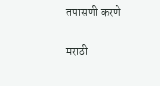तपासणी करणे

मराठी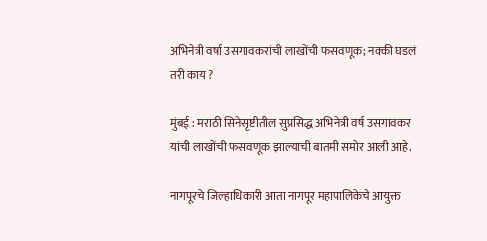अभिनेत्री वर्षा उसगावकरांची लाखोंची फसवणूक; नक्की घडलं तरी काय ?

मुंबई : मराठी सिनेसृष्टीतील सुप्रसिद्ध अभिनेत्री वर्ष उसगावकर यांची लाखोंची फसवणूक झाल्याची बातमी समोर आली आहे.

नागपूरचे जिल्हाधिकारी आता नागपूर महापालिकेचे आयुक्त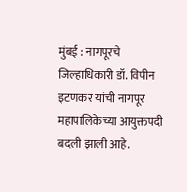मुंबई : नागपूरचे जिल्हाधिकारी डॉ. विपीन इटणकर यांची नागपूर महापालिकेच्या आयुक्तपदी बदली झाली आहे.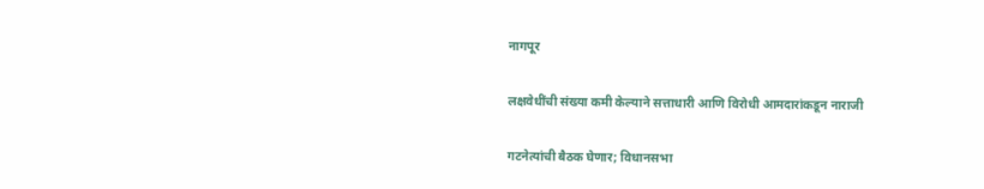नागपूर

लक्षवेधींची संख्या कमी केल्याने सत्ताधारी आणि विरोधी आमदारांकडून नाराजी

गटनेत्यांची बैठक घेणार; विधानसभा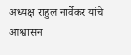अध्यक्ष राहुल नार्वेकर यांचे आश्वासन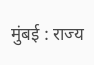मुंबई : राज्य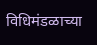विधिमंडळाच्या